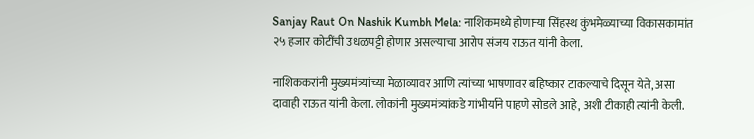Sanjay Raut On Nashik Kumbh Mela: नाशिकमध्ये होणाऱ्या सिंहस्थ कुंभमेळ्याच्या विकासकामांत २५ हजार कोटींची उधळपट्टी होणार असल्याचा आरोप संजय राऊत यांनी केला.

नाशिककरांनी मुख्यमंत्र्यांच्या मेळाव्यावर आणि त्यांच्या भाषणावर बहिष्कार टाकल्याचे दिसून येते, असा दावाही राऊत यांनी केला. लोकांनी मुख्यमंत्र्यांकडे गांभीर्याने पाहणे सोडले आहे, अशी टीकाही त्यांनी केली.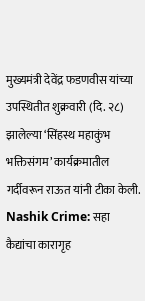मुख्यमंत्री देवेंद्र फडणवीस यांच्या उपस्थितीत शुक्रवारी (दि. २८) झालेल्या ‘सिंहस्थ महाकुंभ भक्तिसंगम’ कार्यक्रमातील गर्दीवरून राऊत यांनी टीका केली.
Nashik Crime: सहा कैद्यांचा कारागृह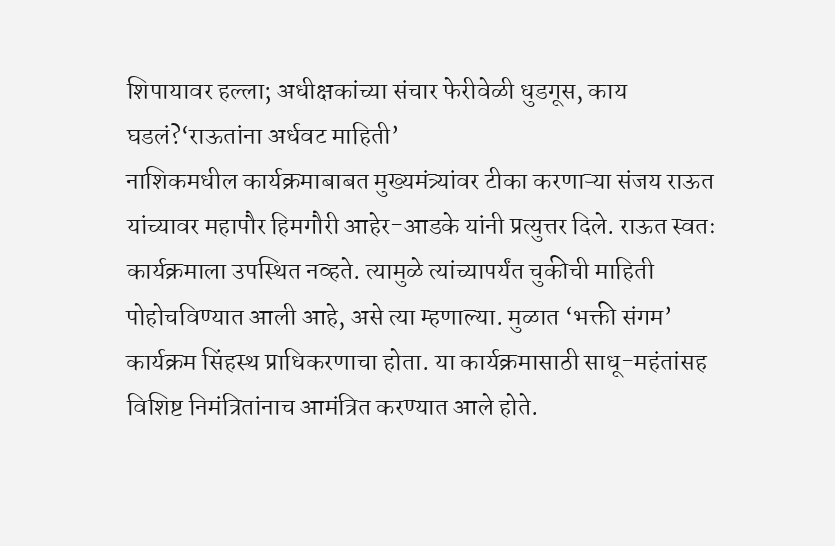शिपायावर हल्ला; अधीक्षकांच्या संचार फेरीवेळी धुडगूस, काय घडलं?‘राऊतांना अर्धवट माहिती’
नाशिकमधील कार्यक्रमाबाबत मुख्यमंत्र्यांवर टीका करणाऱ्या संजय राऊत यांच्यावर महापौर हिमगौरी आहेर-आडके यांनी प्रत्युत्तर दिले. राऊत स्वतः कार्यक्रमाला उपस्थित नव्हते. त्यामुळे त्यांच्यापर्यंत चुकीची माहिती पोहोचविण्यात आली आहे, असे त्या म्हणाल्या. मुळात ‘भक्ती संगम’ कार्यक्रम सिंहस्थ प्राधिकरणाचा होता. या कार्यक्रमासाठी साधू-महंतांसह विशिष्ट निमंत्रितांनाच आमंत्रित करण्यात आले होते.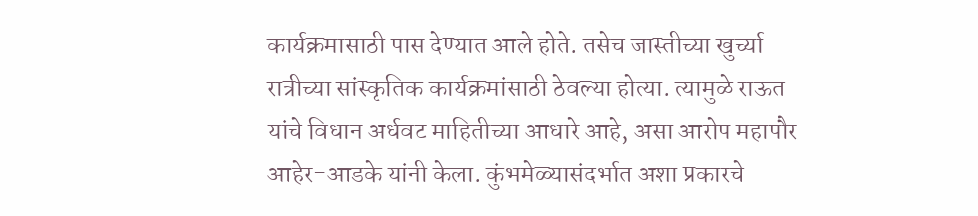कार्यक्रमासाठी पास देण्यात आले होते. तसेच जास्तीच्या खुर्च्या रात्रीच्या सांस्कृतिक कार्यक्रमांसाठी ठेवल्या होत्या. त्यामुळे राऊत यांचे विधान अर्धवट माहितीच्या आधारे आहे, असा आरोप महापौर आहेर-आडके यांनी केला. कुंभमेळ्यासंदर्भात अशा प्रकारचे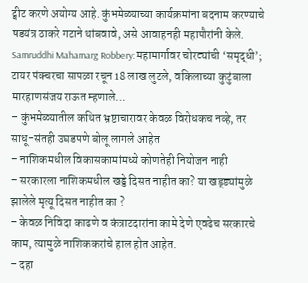ट्वीट करणे अयोग्य आहे. कुंभमेळ्याच्या कार्यक्रमांना बदनाम करण्याचे षडयंत्र ठाकरे गटाने थांबवावे, असे आवाहनही महापौरांनी केले.
Samruddhi Mahamarg Robbery: महामार्गावर चोरट्यांची ‘समृद्धी’; टायर पंक्चरचा सापळा रचून 18 लाख लुटले, वकिलाच्या कुटुंबाला मारहाणसंजय राऊत म्हणाले…
– कुंभमेळ्यातील कथित भ्रष्टाचारावर केवळ विरोधकच नव्हे, तर साधू-संतही उघडपणे बोलू लागले आहेत
– नाशिकमधील विकासकामांमध्ये कोणतेही नियोजन नाही
– सरकारला नाशिकमधील खड्डे दिसत नाहीत का? या खड्ड्यांमुळे झालेले मृत्यू दिसत नाहीत का ?
– केवळ निविदा काढणे व कंत्राटदारांना कामे देणे एवढेच सरकारचे काम, त्यामुळे नाशिककरांचे हाल होत आहेत.
– दहा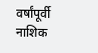वर्षांपूर्वी नाशिक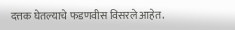दत्तक घेतल्याचे फडणवीस विसरले आहेत.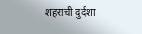शहराची दुर्दशा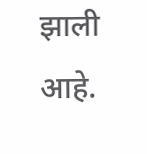झाली आहे.